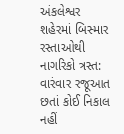અંકલેશ્વર શહેરમાં બિસ્માર રસ્તાઓથી નાગરિકો ત્રસ્ત: વારંવાર રજૂઆત છતાં કોઈ નિકાલ નહીં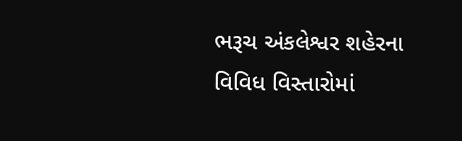ભરૂચ અંકલેશ્વર શહેરના વિવિધ વિસ્તારોમાં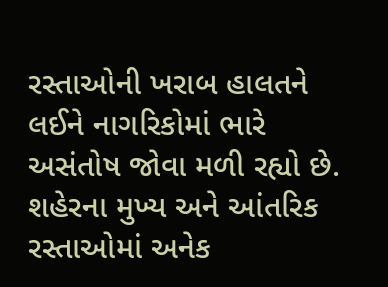રસ્તાઓની ખરાબ હાલતને લઈને નાગરિકોમાં ભારે અસંતોષ જોવા મળી રહ્યો છે. શહેરના મુખ્ય અને આંતરિક રસ્તાઓમાં અનેક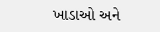ખાડાઓ અને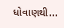ધોવાણથી...